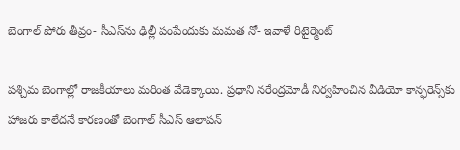బెంగాల్ పోరు తీవ్రం- సీఎస్‌ను ఢిల్లీ పంపేందుకు మమత నో- ఇవాళే రిటైర్మెంట్‌

పశ్చిమ బెంగాల్లో రాజకీయాలు మరింత వేడెక్కాయి. ప్రధాని నరేంద్రమోడీ నిర్వహించిన వీడియో కాన్ఫరెన్స్‌కు హాజరు కాలేదనే కారణంతో బెంగాల్‌ సీఎస్‌ ఆలాపన్‌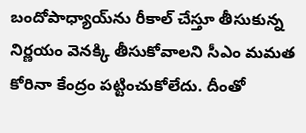బందోపాధ్యాయ్‌ను రీకాల్‌ చేస్తూ తీసుకున్న నిర్ణయం వెనక్కి తీసుకోవాలని సీఎం మమత కోరినా కేంద్రం పట్టించుకోలేదు. దీంతో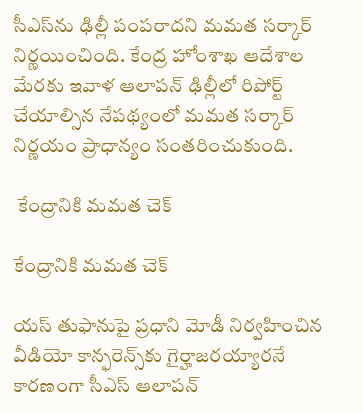సీఎస్‌ను ఢిల్లీ పంపరాదని మమత సర్కార్‌ నిర్ణయించింది. కేంద్ర హోంశాఖ ఆదేశాల మేరకు ఇవాళ ఆలాపన్‌ ఢిల్లీలో రిపోర్ట్‌ చేయాల్సిన నేపథ్యంలో మమత సర్కార్ నిర్ణయం ప్రాధాన్యం సంతరించుకుంది.

 కేంద్రానికి మమత చెక్‌

కేంద్రానికి మమత చెక్‌

యస్‌ తుఫానుపై ప్రధాని మోడీ నిర్వహించిన వీడియో కాన్ఫరెన్స్‌కు గైర్హాజరయ్యారనే కారణంగా సీఎస్‌ ఆలాపన్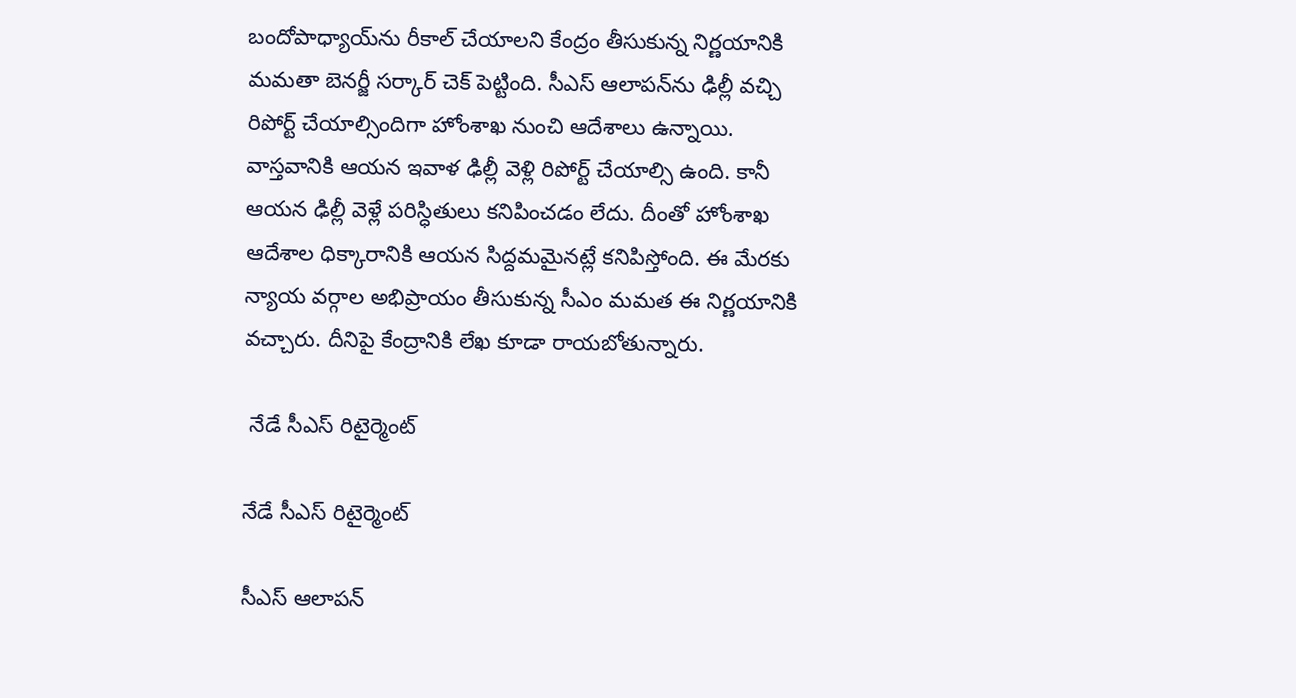బందోపాధ్యాయ్‌ను రీకాల్‌ చేయాలని కేంద్రం తీసుకున్న నిర్ణయానికి మమతా బెనర్జీ సర్కార్‌ చెక్‌ పెట్టింది. సీఎస్‌ ఆలాపన్‌ను ఢిల్లీ వచ్చి రిపోర్ట్‌ చేయాల్సిందిగా హోంశాఖ నుంచి ఆదేశాలు ఉన్నాయి. వాస్తవానికి ఆయన ఇవాళ ఢిల్లీ వెళ్లి రిపోర్ట్ చేయాల్సి ఉంది. కానీ ఆయన ఢిల్లీ వెళ్లే పరిస్ధితులు కనిపించడం లేదు. దీంతో హోంశాఖ ఆదేశాల ధిక్కారానికి ఆయన సిద్దమమైనట్లే కనిపిస్తోంది. ఈ మేరకు న్యాయ వర్గాల అభిప్రాయం తీసుకున్న సీఎం మమత ఈ నిర్ణయానికి వచ్చారు. దీనిపై కేంద్రానికి లేఖ కూడా రాయబోతున్నారు.

 నేడే సీఎస్‌ రిటైర్మెంట్‌

నేడే సీఎస్‌ రిటైర్మెంట్‌

సీఎస్ ఆలాపన్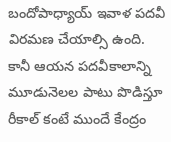బందోపాధ్యాయ్‌ ఇవాళ పదవీ విరమణ చేయాల్సి ఉంది. కానీ ఆయన పదవీకాలాన్ని మూడునెలల పాటు పొడిస్తూ రీకాల్‌ కంటే ముందే కేంద్రం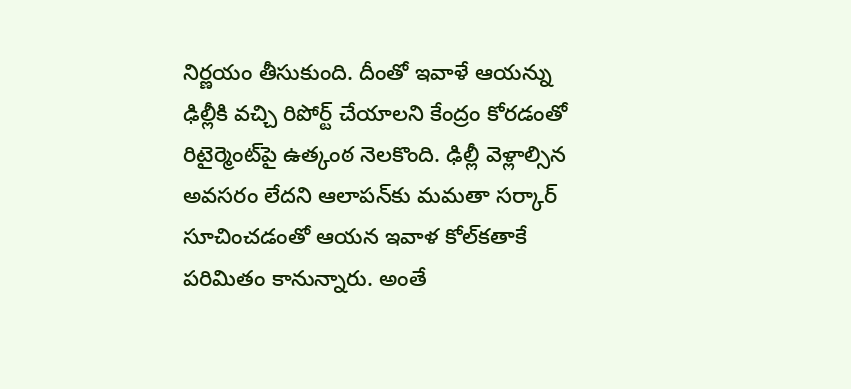నిర్ణయం తీసుకుంది. దీంతో ఇవాళే ఆయన్ను ఢిల్లీకి వచ్చి రిపోర్ట్ చేయాలని కేంద్రం కోరడంతో రిటైర్మెంట్‌పై ఉత్కంఠ నెలకొంది. ఢిల్లీ వెళ్లాల్సిన అవసరం లేదని ఆలాపన్‌కు మమతా సర్కార్‌ సూచించడంతో ఆయన ఇవాళ కోల్‌కతాకే పరిమితం కానున్నారు. అంతే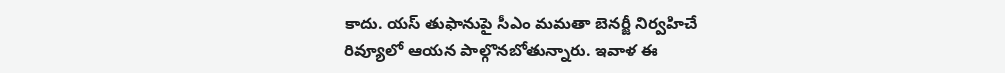కాదు. యస్ తుఫానుపై సీఎం మమతా బెనర్జీ నిర్వహిచే రివ్యూలో ఆయన పాల్గొనబోతున్నారు. ఇవాళ ఈ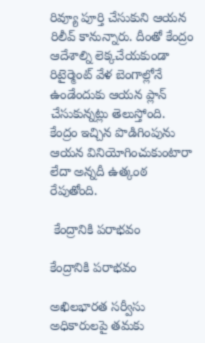రివ్యూ పూర్తి చేసుకుని ఆయన రిలీవ్‌ కానున్నారు. దీంతో కేంద్రం ఆదేశాల్ని లెక్కచేయకుండా రిటైర్మెంట్‌ వేళ బెంగాల్లోనే ఉండేందుకు ఆయన ప్లాన్‌ చేసుకున్నట్లు తెలుస్తోంది. కేంద్రం ఇచ్చిన పొడిగింపును ఆయన వినియోగించుకుంటారా లేదా అన్నదీ ఉత్కంఠ రేపుతోంది.

 కేంద్రానికి పరాభవం

కేంద్రానికి పరాభవం

అఖిలభారత సర్వీసు అధికారులపై తమకు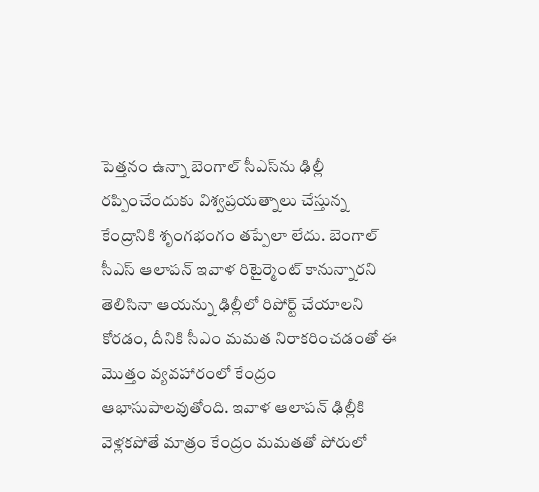పెత్తనం ఉన్నా బెంగాల్‌ సీఎస్‌ను ఢిల్లీ రప్పించేందుకు విశ్వప్రయత్నాలు చేస్తున్న కేంద్రానికి శృంగభంగం తప్పేలా లేదు. బెంగాల్‌ సీఎస్‌ ఆలాపన్‌ ఇవాళ రిటైర్మెంట్‌ కానున్నారని తెలిసినా ఆయన్ను ఢిల్లీలో రిపోర్ట్‌ చేయాలని కోరడం, దీనికి సీఎం మమత నిరాకరించడంతో ఈ మొత్తం వ్యవహారంలో కేంద్రం ఆభాసుపాలవుతోంది. ఇవాళ ఆలాపన్‌ ఢిల్లీకి వెళ్లకపోతే మాత్రం కేంద్రం మమతతో పోరులో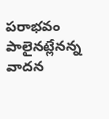పరాభవం పాలైనట్లేనన్న వాదన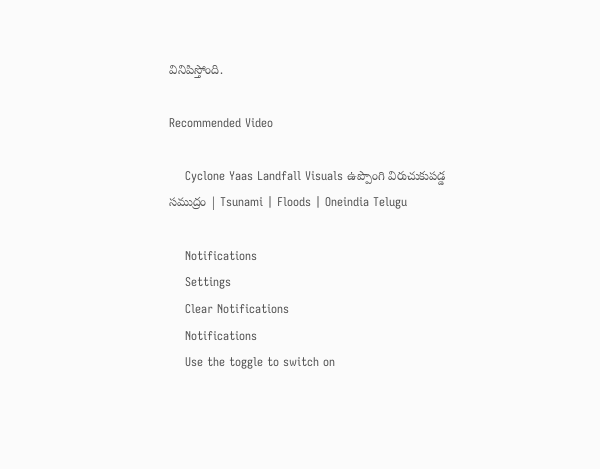వినిపిస్తోంది.

Recommended Video

    Cyclone Yaas Landfall Visuals ఉప్పొంగి విరుచుకుపడ్డ సముద్రం | Tsunami | Floods | Oneindia Telugu

    Notifications
    Settings
    Clear Notifications
    Notifications
    Use the toggle to switch on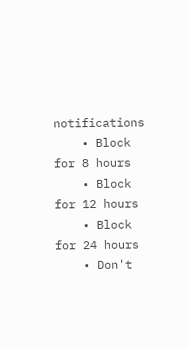notifications
    • Block for 8 hours
    • Block for 12 hours
    • Block for 24 hours
    • Don't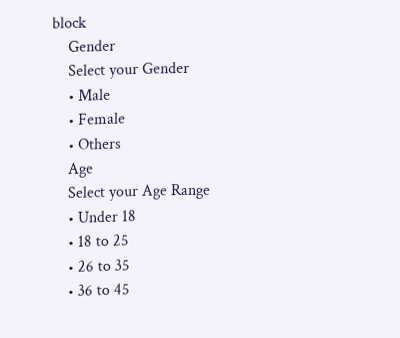block
    Gender
    Select your Gender
    • Male
    • Female
    • Others
    Age
    Select your Age Range
    • Under 18
    • 18 to 25
    • 26 to 35
    • 36 to 45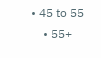• 45 to 55
    • 55+